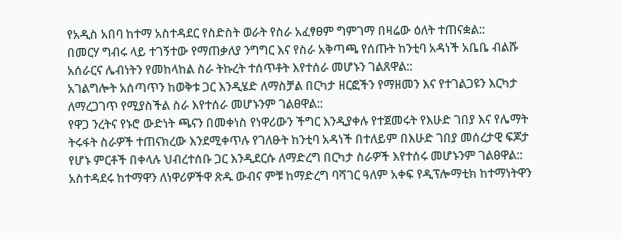የአዲስ አበባ ከተማ አስተዳደር የስድስት ወራት የስራ አፈፃፀም ግምገማ በዛሬው ዕለት ተጠናቋል::
በመርሃ ግብሩ ላይ ተገኝተው የማጠቃለያ ንግግር እና የስራ አቅጣጫ የሰጡት ከንቲባ አዳነች አቤቤ ብልሹ አሰራርና ሌብነትን የመከላከል ስራ ትኩረት ተሰጥቶት እየተሰራ መሆኑን ገልጸዋል::
አገልግሎት አሰጣጥን ከወቅቱ ጋር እንዲሄድ ለማስቻል በርካታ ዘርፎችን የማዘመን እና የተገልጋዩን እርካታ ለማረጋገጥ የሚያስችል ስራ እየተሰራ መሆኑንም ገልፀዋል::
የዋጋ ንረትና የኑሮ ውድነት ጫናን በመቀነስ የነዋሪውን ችግር እንዲያቀሉ የተጀመሩት የእሁድ ገበያ እና የሌማት ትሩፋት ስራዎች ተጠናክረው እንደሚቀጥሉ የገለፁት ከንቲባ አዳነች በተለይም በእሁድ ገበያ መሰረታዊ ፍጆታ የሆኑ ምርቶች በቀላሉ ህብረተሰቡ ጋር እንዲደርሱ ለማድረግ በርካታ ስራዎች እየተሰሩ መሆኑንም ገልፀዋል::
አስተዳደሩ ከተማዋን ለነዋሪዎችዋ ጽዱ ውብና ምቹ ከማድረግ ባሻገር ዓለም አቀፍ የዲፕሎማቲክ ከተማነትዋን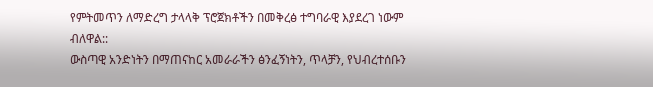የምትመጥን ለማድረግ ታላላቅ ፕሮጀክቶችን በመቅረፅ ተግባራዊ እያደረገ ነውም ብለዋል::
ውስጣዊ አንድነትን በማጠናከር አመራራችን ፅንፈኝነትን, ጥላቻን, የህብረተሰቡን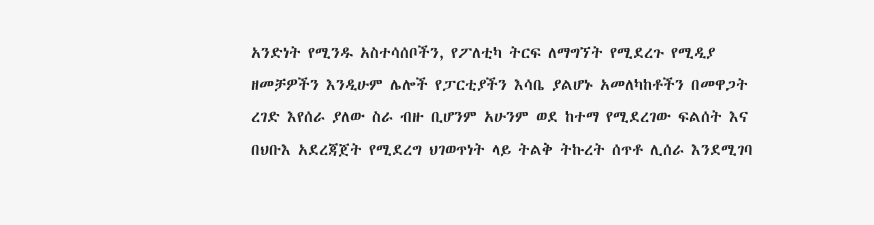አንድነት የሚንዱ አስተሳሰቦችን, የፖለቲካ ትርፍ ለማግኘት የሚደረጉ የሚዲያ ዘመቻዎችን እንዲሁም ሌሎች የፓርቲያችን እሳቤ ያልሆኑ አመለካከቶችን በመዋጋት ረገድ እየሰራ ያለው ስራ ብዙ ቢሆንም አሁንም ወደ ከተማ የሚደረገው ፍልሰት እና በህቡእ አደረጃጀት የሚደረግ ህገወጥነት ላይ ትልቅ ትኩረት ሰጥቶ ሊሰራ እንደሚገባ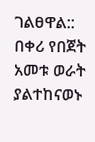ገልፀዋል::
በቀሪ የበጀት አመቱ ወራት ያልተከናወኑ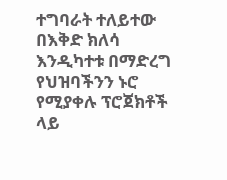ተግባራት ተለይተው በእቅድ ክለሳ እንዲካተቱ በማድረግ የህዝባችንን ኑሮ የሚያቀሉ ፕሮጀክቶች ላይ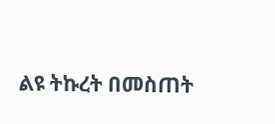ልዩ ትኩረት በመስጠት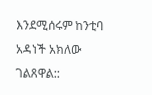እንደሚሰሩም ከንቲባ አዳነች አክለው ገልጸዋል::